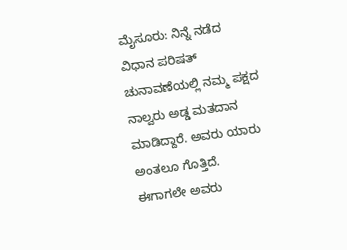ಮೈಸೂರು: ನಿನ್ನೆ ನಡೆದ ವಿಧಾನ ಪರಿಷತ್ ಚುನಾವಣೆಯಲ್ಲಿ ನಮ್ಮ ಪಕ್ಷದ ನಾಲ್ವರು ಅಡ್ಡ ಮತದಾನ ಮಾಡಿದ್ದಾರೆ. ಅವರು ಯಾರು ಅಂತಲೂ ಗೊತ್ತಿದೆ. ಈಗಾಗಲೇ ಅವರು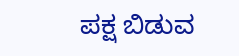ಪಕ್ಷ ಬಿಡುವ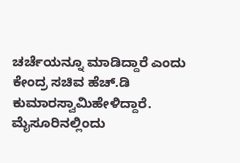ಚರ್ಚೆಯನ್ನೂ ಮಾಡಿದ್ದಾರೆ ಎಂದು ಕೇಂದ್ರ ಸಚಿವ ಹೆಚ್.ಡಿ ಕುಮಾರಸ್ವಾಮಿಹೇಳಿದ್ದಾರೆ.
ಮೈಸೂರಿನಲ್ಲಿಂದು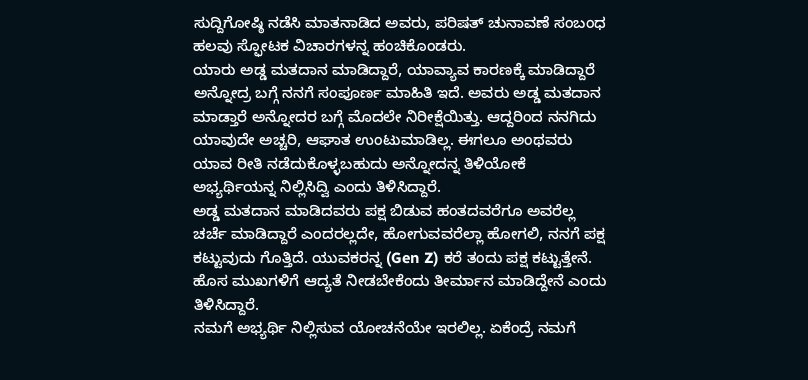ಸುದ್ದಿಗೋಷ್ಠಿ ನಡೆಸಿ ಮಾತನಾಡಿದ ಅವರು, ಪರಿಷತ್ ಚುನಾವಣೆ ಸಂಬಂಧ ಹಲವು ಸ್ಫೋಟಕ ವಿಚಾರಗಳನ್ನ ಹಂಚಿಕೊಂಡರು.
ಯಾರು ಅಡ್ಡ ಮತದಾನ ಮಾಡಿದ್ದಾರೆ, ಯಾವ್ಯಾವ ಕಾರಣಕ್ಕೆ ಮಾಡಿದ್ದಾರೆ ಅನ್ನೋದ್ರ ಬಗ್ಗೆ ನನಗೆ ಸಂಪೂರ್ಣ ಮಾಹಿತಿ ಇದೆ. ಅವರು ಅಡ್ಡ ಮತದಾನ ಮಾಡ್ತಾರೆ ಅನ್ನೋದರ ಬಗ್ಗೆ ಮೊದಲೇ ನಿರೀಕ್ಷೆಯಿತ್ತು. ಆದ್ದರಿಂದ ನನಗಿದು ಯಾವುದೇ ಅಚ್ಚರಿ, ಆಘಾತ ಉಂಟುಮಾಡಿಲ್ಲ. ಈಗಲೂ ಅಂಥವರು ಯಾವ ರೀತಿ ನಡೆದುಕೊಳ್ಳಬಹುದು ಅನ್ನೋದನ್ನ ತಿಳಿಯೋಕೆ ಅಭ್ಯರ್ಥಿಯನ್ನ ನಿಲ್ಲಿಸಿದ್ವಿ ಎಂದು ತಿಳಿಸಿದ್ದಾರೆ.
ಅಡ್ಡ ಮತದಾನ ಮಾಡಿದವರು ಪಕ್ಷ ಬಿಡುವ ಹಂತದವರೆಗೂ ಅವರೆಲ್ಲ ಚರ್ಚೆ ಮಾಡಿದ್ದಾರೆ ಎಂದರಲ್ಲದೇ, ಹೋಗುವವರೆಲ್ಲಾ ಹೋಗಲಿ, ನನಗೆ ಪಕ್ಷ ಕಟ್ಟುವುದು ಗೊತ್ತಿದೆ. ಯುವಕರನ್ನ (Gen Z) ಕರೆ ತಂದು ಪಕ್ಷ ಕಟ್ಟುತ್ತೇನೆ. ಹೊಸ ಮುಖಗಳಿಗೆ ಆದ್ಯತೆ ನೀಡಬೇಕೆಂದು ತೀರ್ಮಾನ ಮಾಡಿದ್ದೇನೆ ಎಂದು ತಿಳಿಸಿದ್ದಾರೆ.
ನಮಗೆ ಅಭ್ಯರ್ಥಿ ನಿಲ್ಲಿಸುವ ಯೋಚನೆಯೇ ಇರಲಿಲ್ಲ. ಏಕೆಂದ್ರೆ ನಮಗೆ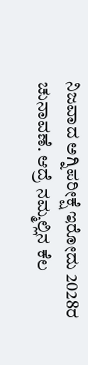ನಿಜವಾದ ಅಗ್ನಿಪರೀಕ್ಷೆ ಇರೋದು 2028ರ ಚುನಾವಣೆ. ಆದ್ರೆ ನಮ್ಮಲ್ಲಿನ ಕೆಲ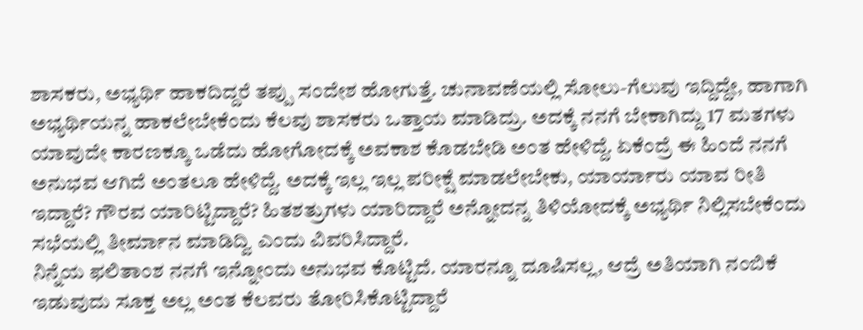ಶಾಸಕರು, ಅಭ್ಯರ್ಥಿ ಹಾಕದಿದ್ದರೆ ತಪ್ಪು ಸಂದೇಶ ಹೋಗುತ್ತೆ. ಚುನಾವಣೆಯಲ್ಲಿ ಸೋಲು-ಗೆಲುವು ಇದ್ದಿದ್ದೇ, ಹಾಗಾಗಿ ಅಭ್ಯರ್ಥಿಯನ್ನ ಹಾಕಲೇಬೇಕೆಂದು ಕೆಲವು ಶಾಸಕರು ಒತ್ತಾಯ ಮಾಡಿದ್ರು. ಅದಕ್ಕೆ ನನಗೆ ಬೇಕಾಗಿದ್ದು 17 ಮತಗಳು ಯಾವುದೇ ಕಾರಣಕ್ಕೂ ಒಡೆದು ಹೋಗೋದಕ್ಕೆ ಅವಕಾಶ ಕೊಡಬೇಡಿ ಅಂತ ಹೇಳಿದ್ದೆ. ಏಕೆಂದ್ರೆ ಈ ಹಿಂದೆ ನನಗೆ ಅನುಭವ ಆಗಿದೆ ಅಂತಲೂ ಹೇಳಿದ್ದೆ. ಅದಕ್ಕೆ ಇಲ್ಲ ಇಲ್ಲ ಪರೀಕ್ಷೆ ಮಾಡಲೇಬೇಕು, ಯಾರ್ಯಾರು ಯಾವ ರೀತಿ ಇದ್ದಾರೆ? ಗೌರವ ಯಾರಿಟ್ಟಿದ್ದಾರೆ? ಹಿತಶತ್ರುಗಳು ಯಾರಿದ್ದಾರೆ ಅನ್ನೋದನ್ನ ತಿಳಿಯೋದಕ್ಕೆ ಅಭ್ಯರ್ಥಿ ನಿಲ್ಲಿಸಬೇಕೆಂದು ಸಭೆಯಲ್ಲಿ ತೀರ್ಮಾನ ಮಾಡಿದ್ವಿ ಎಂದು ವಿವರಿಸಿದ್ದಾರೆ.
ನಿನ್ನೆಯ ಫಲಿತಾಂಶ ನನಗೆ ಇನ್ನೋಂದು ಅನುಭವ ಕೊಟ್ಟಿದೆ. ಯಾರನ್ನೂ ದೂಷಿಸಲ್ಲ, ಆದ್ರೆ ಅತಿಯಾಗಿ ನಂಬಿಕೆ ಇಡುವುದು ಸೂಕ್ತ ಅಲ್ಲ ಅಂತ ಕೆಲವರು ತೋರಿಸಿಕೊಟ್ಟಿದ್ದಾರೆ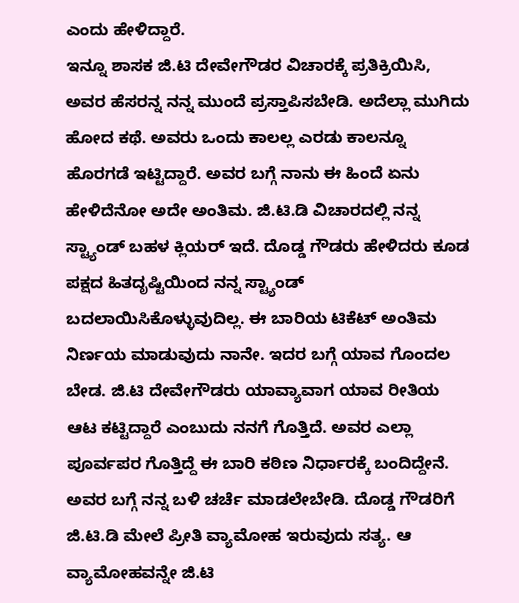ಎಂದು ಹೇಳಿದ್ದಾರೆ.
ಇನ್ನೂ ಶಾಸಕ ಜಿ.ಟಿ ದೇವೇಗೌಡರ ವಿಚಾರಕ್ಕೆ ಪ್ರತಿಕ್ರಿಯಿಸಿ, ಅವರ ಹೆಸರನ್ನ ನನ್ನ ಮುಂದೆ ಪ್ರಸ್ತಾಪಿಸಬೇಡಿ. ಅದೆಲ್ಲಾ ಮುಗಿದು ಹೋದ ಕಥೆ. ಅವರು ಒಂದು ಕಾಲಲ್ಲ ಎರಡು ಕಾಲನ್ನೂ ಹೊರಗಡೆ ಇಟ್ಟಿದ್ದಾರೆ. ಅವರ ಬಗ್ಗೆ ನಾನು ಈ ಹಿಂದೆ ಏನು ಹೇಳಿದೆನೋ ಅದೇ ಅಂತಿಮ. ಜಿ.ಟಿ.ಡಿ ವಿಚಾರದಲ್ಲಿ ನನ್ನ ಸ್ಟ್ಯಾಂಡ್ ಬಹಳ ಕ್ಲಿಯರ್ ಇದೆ. ದೊಡ್ಡ ಗೌಡರು ಹೇಳಿದರು ಕೂಡ ಪಕ್ಷದ ಹಿತದೃಷ್ಟಿಯಿಂದ ನನ್ನ ಸ್ಟ್ಯಾಂಡ್ ಬದಲಾಯಿಸಿಕೊಳ್ಳುವುದಿಲ್ಲ. ಈ ಬಾರಿಯ ಟಿಕೆಟ್ ಅಂತಿಮ ನಿರ್ಣಯ ಮಾಡುವುದು ನಾನೇ. ಇದರ ಬಗ್ಗೆ ಯಾವ ಗೊಂದಲ ಬೇಡ. ಜಿ.ಟಿ ದೇವೇಗೌಡರು ಯಾವ್ಯಾವಾಗ ಯಾವ ರೀತಿಯ ಆಟ ಕಟ್ಟಿದ್ದಾರೆ ಎಂಬುದು ನನಗೆ ಗೊತ್ತಿದೆ. ಅವರ ಎಲ್ಲಾ ಪೂರ್ವಪರ ಗೊತ್ತಿದ್ದೆ ಈ ಬಾರಿ ಕಠಿಣ ನಿರ್ಧಾರಕ್ಕೆ ಬಂದಿದ್ದೇನೆ. ಅವರ ಬಗ್ಗೆ ನನ್ನ ಬಳಿ ಚರ್ಚೆ ಮಾಡಲೇಬೇಡಿ. ದೊಡ್ಡ ಗೌಡರಿಗೆ ಜಿ.ಟಿ.ಡಿ ಮೇಲೆ ಪ್ರೀತಿ ವ್ಯಾಮೋಹ ಇರುವುದು ಸತ್ಯ. ಆ ವ್ಯಾಮೋಹವನ್ನೇ ಜಿ.ಟಿ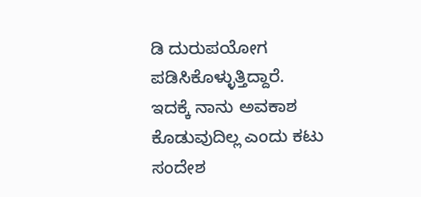ಡಿ ದುರುಪಯೋಗ ಪಡಿಸಿಕೊಳ್ಳುತ್ತಿದ್ದಾರೆ. ಇದಕ್ಕೆ ನಾನು ಅವಕಾಶ ಕೊಡುವುದಿಲ್ಲ ಎಂದು ಕಟು ಸಂದೇಶ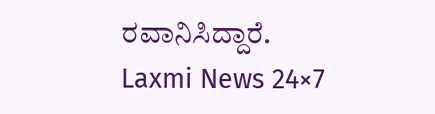ರವಾನಿಸಿದ್ದಾರೆ.
Laxmi News 24×7